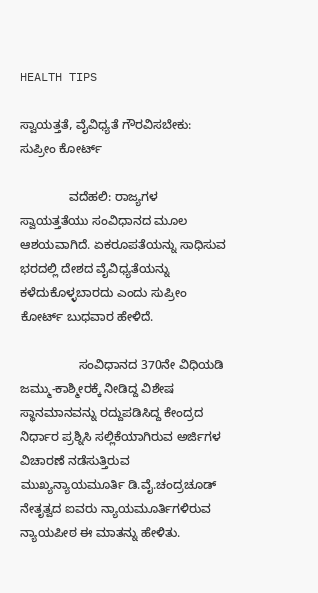HEALTH TIPS

ಸ್ವಾಯತ್ತತೆ, ವೈವಿಧ್ಯತೆ ಗೌರವಿಸಬೇಕು: ಸುಪ್ರೀಂ ಕೋರ್ಟ್‌

              ವದೆಹಲಿ: ರಾಜ್ಯಗಳ ಸ್ವಾಯತ್ತತೆಯು ಸಂವಿಧಾನದ ಮೂಲ ಆಶಯವಾಗಿದೆ. ಏಕರೂಪತೆಯನ್ನು ಸಾಧಿಸುವ ಭರದಲ್ಲಿ ದೇಶದ ವೈವಿಧ್ಯತೆಯನ್ನು ಕಳೆದುಕೊಳ್ಳಬಾರದು ಎಂದು ಸುಪ್ರೀಂ ಕೋರ್ಟ್‌ ಬುಧವಾರ ಹೇಳಿದೆ.

                 ಸಂವಿಧಾನದ 370ನೇ ವಿಧಿಯಡಿ ಜಮ್ಮು-ಕಾಶ್ಮೀರಕ್ಕೆ ನೀಡಿದ್ದ ವಿಶೇಷ
ಸ್ಥಾನಮಾನವನ್ನು ರದ್ದುಪಡಿಸಿದ್ದ ಕೇಂದ್ರದ ನಿರ್ಧಾರ ಪ್ರಶ್ನಿಸಿ ಸಲ್ಲಿಕೆಯಾಗಿರುವ ಅರ್ಜಿಗಳ ವಿಚಾರಣೆ ನಡೆಸುತ್ತಿರುವ ಮುಖ್ಯನ್ಯಾಯಮೂರ್ತಿ ಡಿ.ವೈ.ಚಂದ್ರಚೂಡ್‌ ನೇತೃತ್ವದ ಐವರು ನ್ಯಾಯಮೂರ್ತಿಗಳಿರುವ ನ್ಯಾಯಪೀಠ ಈ ಮಾತನ್ನು ಹೇಳಿತು.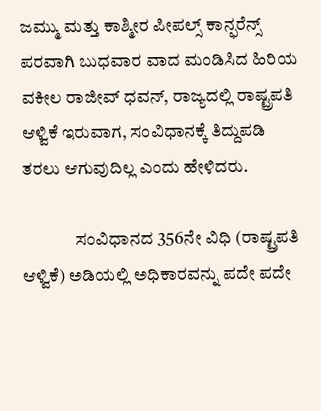ಜಮ್ಮು ಮತ್ತು ಕಾಶ್ಮೀರ ಪೀಪಲ್ಸ್ ಕಾನ್ಫರೆನ್ಸ್ ಪರವಾಗಿ ಬುಧವಾರ ವಾದ ಮಂಡಿಸಿದ ಹಿರಿಯ ವಕೀಲ ರಾಜೀವ್ ಧವನ್, ರಾಜ್ಯದಲ್ಲಿ ರಾಷ್ಟ್ರಪತಿ ಆಳ್ವಿಕೆ ಇರುವಾಗ, ಸಂವಿಧಾನಕ್ಕೆ ತಿದ್ದುಪಡಿ ತರಲು ಆಗುವುದಿಲ್ಲ ಎಂದು ಹೇಳಿದರು.

               ಸಂವಿಧಾನದ 356ನೇ ವಿಧಿ (ರಾಷ್ಟ್ರಪತಿ ಆಳ್ವಿಕೆ) ಅಡಿಯಲ್ಲಿ ಅಧಿಕಾರವನ್ನು ಪದೇ ಪದೇ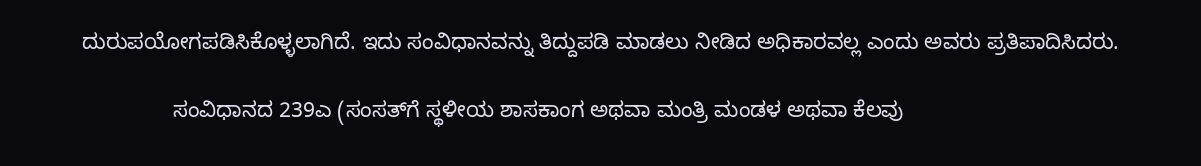ದುರುಪಯೋಗಪಡಿಸಿಕೊಳ್ಳಲಾಗಿದೆ. ಇದು ಸಂವಿಧಾನವನ್ನು ತಿದ್ದುಪಡಿ ಮಾಡಲು ನೀಡಿದ ಅಧಿಕಾರವಲ್ಲ ಎಂದು ಅವರು ಪ್ರತಿಪಾದಿಸಿದರು.

               ಸಂವಿಧಾನದ 239ಎ (ಸಂಸತ್‌ಗೆ ಸ್ಥಳೀಯ ಶಾಸಕಾಂಗ ಅಥವಾ ಮಂತ್ರಿ ಮಂಡಳ ಅಥವಾ ಕೆಲವು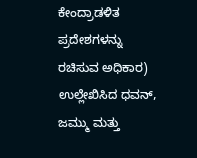ಕೇಂದ್ರಾಡಳಿತ ಪ್ರದೇಶಗಳನ್ನು ರಚಿಸುವ ಅಧಿಕಾರ) ಉಲ್ಲೇಖಿಸಿದ ಧವನ್, ಜಮ್ಮು ಮತ್ತು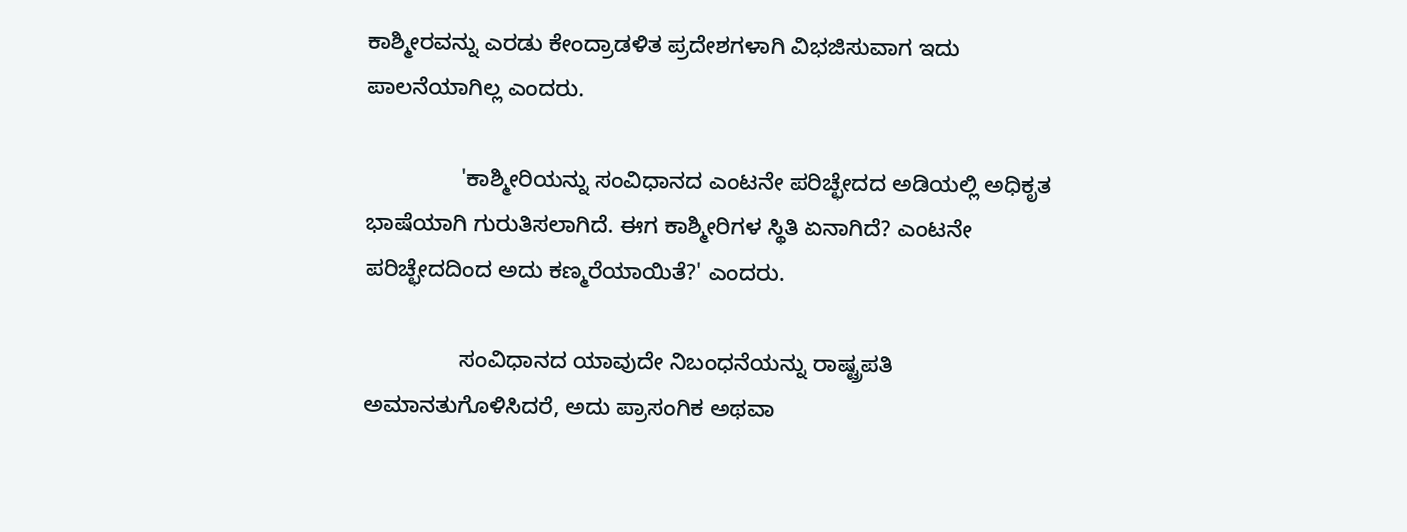ಕಾಶ್ಮೀರವನ್ನು ಎರಡು ಕೇಂದ್ರಾಡಳಿತ ಪ್ರದೇಶಗಳಾಗಿ ವಿಭಜಿಸುವಾಗ ಇದು ಪಾಲನೆಯಾಗಿಲ್ಲ ಎಂದರು.

               'ಕಾಶ್ಮೀರಿಯನ್ನು ಸಂವಿಧಾನದ ಎಂಟನೇ ಪರಿಚ್ಛೇದದ ಅಡಿಯಲ್ಲಿ ಅಧಿಕೃತ ಭಾಷೆಯಾಗಿ ಗುರುತಿಸಲಾಗಿದೆ. ಈಗ ಕಾಶ್ಮೀರಿಗಳ ಸ್ಥಿತಿ ಏನಾಗಿದೆ? ಎಂಟನೇ ಪರಿಚ್ಛೇದದಿಂದ ಅದು ಕಣ್ಮರೆಯಾಯಿತೆ?' ಎಂದರು.

               ಸಂವಿಧಾನದ ಯಾವುದೇ ನಿಬಂಧನೆಯನ್ನು ರಾಷ್ಟ್ರಪತಿ ಅಮಾನತುಗೊಳಿಸಿದರೆ, ಅದು ಪ್ರಾಸಂಗಿಕ ಅಥವಾ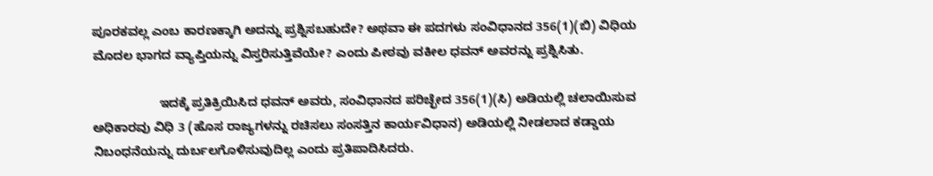ಪೂರಕವಲ್ಲ ಎಂಬ ಕಾರಣಕ್ಕಾಗಿ ಅದನ್ನು ಪ್ರಶ್ನಿಸಬಹುದೇ? ಅಥವಾ ಈ ಪದಗಳು ಸಂವಿಧಾನದ 356(1)(ಬಿ) ವಿಧಿಯ ಮೊದಲ ಭಾಗದ ವ್ಯಾಪ್ತಿಯನ್ನು ವಿಸ್ತರಿಸುತ್ತಿವೆಯೇ? ಎಂದು ಪೀಠವು ವಕೀಲ ಧವನ್‌ ಅವರನ್ನು ಪ್ರಶ್ನಿಸಿತು.

                   ಇದಕ್ಕೆ ಪ್ರತಿಕ್ರಿಯಿಸಿದ ಧವನ್‌ ಅವರು, ಸಂವಿಧಾನದ ಪರಿಚ್ಛೇದ 356(1)(ಸಿ) ಅಡಿಯಲ್ಲಿ ಚಲಾಯಿಸುವ ಅಧಿಕಾರವು ವಿಧಿ 3 (ಹೊಸ ರಾಜ್ಯಗಳನ್ನು ರಚಿಸಲು ಸಂಸತ್ತಿನ ಕಾರ್ಯವಿಧಾನ) ಅಡಿಯಲ್ಲಿ ನೀಡಲಾದ ಕಡ್ಡಾಯ ನಿಬಂಧನೆಯನ್ನು ದುರ್ಬಲಗೊಳಿಸುವುದಿಲ್ಲ ಎಂದು ಪ್ರತಿಪಾದಿಸಿದರು.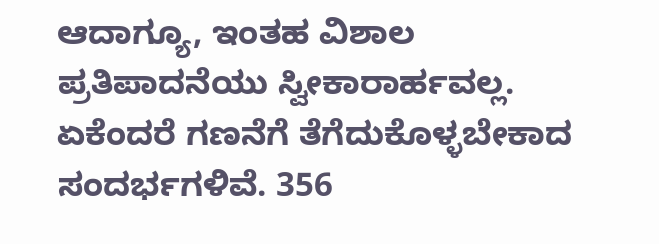ಆದಾಗ್ಯೂ, ಇಂತಹ ವಿಶಾಲ ಪ್ರತಿಪಾದನೆಯು ಸ್ವೀಕಾರಾರ್ಹವಲ್ಲ. ಏಕೆಂದರೆ ಗಣನೆಗೆ ತೆಗೆದುಕೊಳ್ಳಬೇಕಾದ ಸಂದರ್ಭಗಳಿವೆ. 356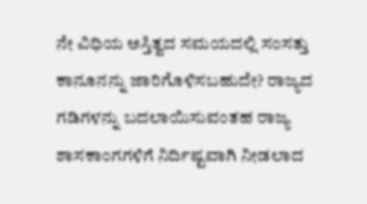ನೇ ವಿಧಿಯ ಅಸ್ತಿತ್ವದ ಸಮಯದಲ್ಲಿ ಸಂಸತ್ತು ಕಾನೂನನ್ನು ಜಾರಿಗೊಳಿಸಬಹುದೇ? ರಾಜ್ಯದ ಗಡಿಗಳನ್ನು ಬದಲಾಯಿಸುವಂತಹ ರಾಜ್ಯ ಶಾಸಕಾಂಗಗಳಿಗೆ ನಿರ್ದಿಷ್ಟವಾಗಿ ನೀಡಲಾದ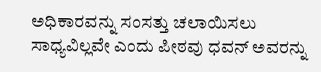ಅಧಿಕಾರವನ್ನು ಸಂಸತ್ತು ಚಲಾಯಿಸಲು ಸಾಧ್ಯವಿಲ್ಲವೇ ಎಂದು ಪೀಠವು ಧವನ್ ಅವರನ್ನು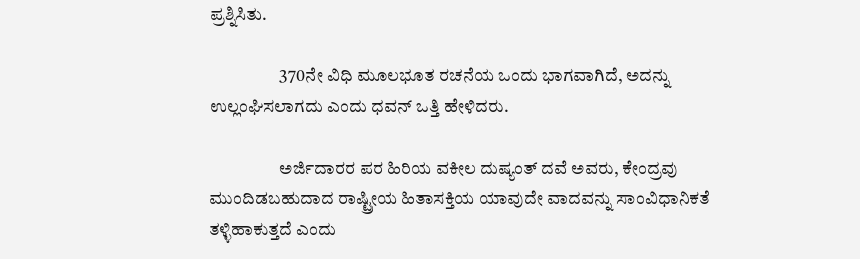ಪ್ರಶ್ನಿಸಿತು.

                    370ನೇ ವಿಧಿ ಮೂಲಭೂತ ರಚನೆಯ ಒಂದು ಭಾಗವಾಗಿದೆ, ಅದನ್ನು ಉಲ್ಲಂಘಿಸಲಾಗದು ಎಂದು ಧವನ್ ಒತ್ತಿ ಹೇಳಿದರು.

                    ಅರ್ಜಿದಾರರ ಪರ ಹಿರಿಯ ವಕೀಲ ದುಷ್ಯಂತ್ ದವೆ ಅವರು, ಕೇಂದ್ರವು ಮುಂದಿಡಬಹುದಾದ ರಾಷ್ಟ್ರೀಯ ಹಿತಾಸಕ್ತಿಯ ಯಾವುದೇ ವಾದವನ್ನು ಸಾಂವಿಧಾನಿಕತೆ ತಳ್ಳಿಹಾಕುತ್ತದೆ ಎಂದು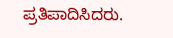ಪ್ರತಿಪಾದಿಸಿದರು.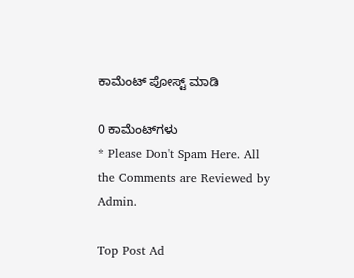ಕಾಮೆಂಟ್‌‌ ಪೋಸ್ಟ್‌ ಮಾಡಿ

0 ಕಾಮೆಂಟ್‌ಗಳು
* Please Don't Spam Here. All the Comments are Reviewed by Admin.

Top Post Ad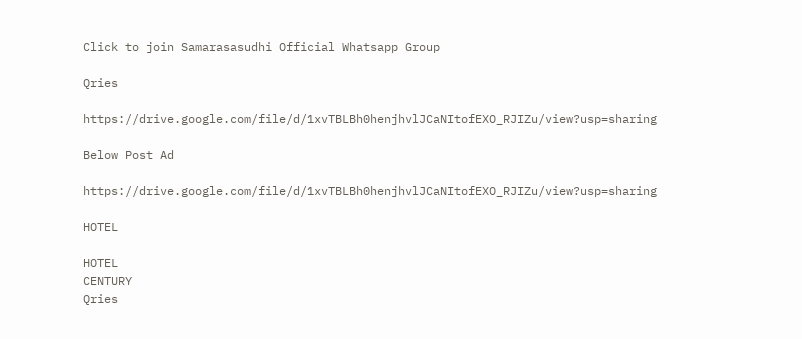Click to join Samarasasudhi Official Whatsapp Group

Qries

https://drive.google.com/file/d/1xvTBLBh0henjhvlJCaNItofEXO_RJIZu/view?usp=sharing

Below Post Ad

https://drive.google.com/file/d/1xvTBLBh0henjhvlJCaNItofEXO_RJIZu/view?usp=sharing

HOTEL

HOTEL
CENTURY
Qries